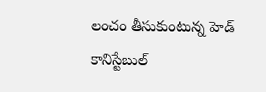లంచం తీసుకుంటున్న హెడ్ కానిస్టేబుల్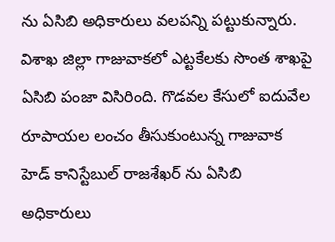ను ఏసిబి అధికారులు వలపన్ని పట్టుకున్నారు. విశాఖ జిల్లా గాజువాకలో ఎట్టకేలకు సొంత శాఖపై ఏసిబి పంజా విసిరింది. గొడవల కేసులో ఐదువేల రూపాయల లంచం తీసుకుంటున్న గాజువాక హెడ్ కానిస్టేబుల్ రాజశేఖర్ ను ఏసిబి అధికారులు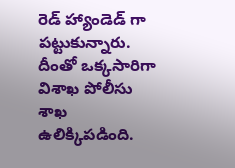రెడ్ హ్యాండెడ్ గా పట్టుకున్నారు. దీంతో ఒక్కసారిగా విశాఖ పోలీసు శాఖ ఉలిక్కిపడింది.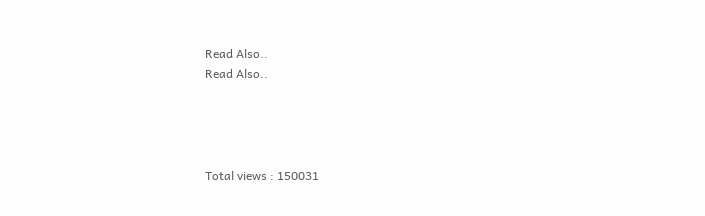Read Also..
Read Also..




Total views : 150031